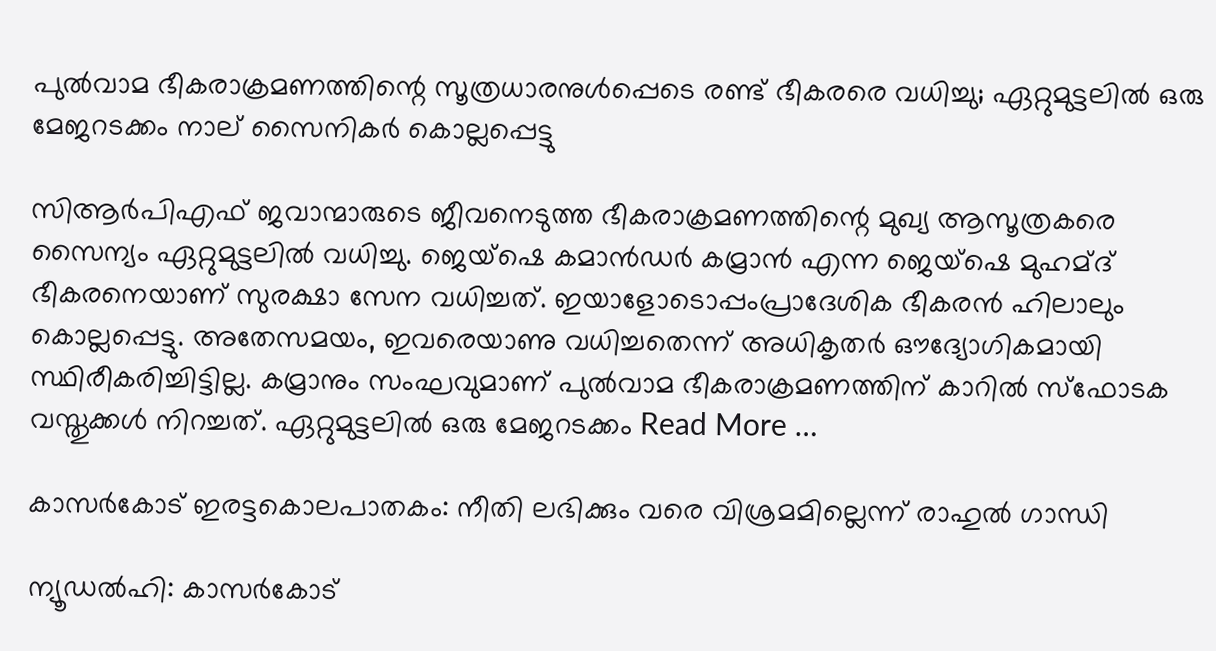പുല്‍വാമ ഭീകരാക്രമണത്തിന്റെ സൂത്രധാരനുള്‍പ്പെടെ രണ്ട് ഭീകരരെ വധിച്ചു; ഏറ്റുമുട്ടലില്‍ ഒരു മേജറടക്കം നാല് സൈനികര്‍ കൊല്ലപ്പെട്ടു

സിആ‌ര്‍പിഎഫ് ജവാന്മാരുടെ ജീവനെടുത്ത ഭീകരാക്രമണത്തിന്റെ മുഖ്യ ആസൂത്രകരെ സൈന്യം ഏറ്റുമുട്ടലില്‍ വധിച്ചു. ജെയ്ഷെ കമാന്‍ഡര്‍ കമ്രാന്‍ എന്ന ജെയ്‌ഷെ മുഹമ്ദ് ഭീകരനെയാണ് സുരക്ഷാ സേന വധിച്ചത്. ഇയാളോടൊപ്പംപ്രാദേശിക ഭീകരന്‍ ഹിലാലും കൊല്ലപ്പെട്ടു. അതേസമയം, ഇവരെയാണു വധിച്ചതെന്ന് അധികൃതര്‍ ഔദ്യോഗികമായി സ്ഥിരീകരിച്ചിട്ടില്ല. കമ്രാനും സംഘവുമാണ് പുല്‍വാമ ഭീകരാക്രമണത്തിന് കാറില്‍ സ്ഫോടക വസ്തുക്കള്‍ നിറച്ചത്. ഏറ്റുമുട്ടലില്‍ ഒരു മേജറടക്കം Read More …

കാസര്‍കോട് ഇരട്ടകൊലപാതകം: നീതി ലഭിക്കും വരെ വിശ്രമമില്ലെന്ന് രാഹുല്‍ ഗാന്ധി

ന്യൂഡല്‍ഹി: കാസര്‍കോട്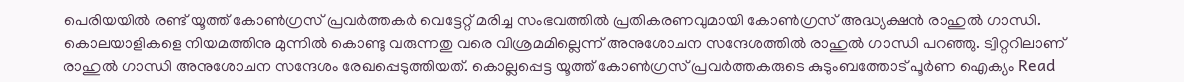പെരിയയില്‍ രണ്ട് യൂത്ത് കോണ്‍ഗ്രസ് പ്രവര്‍ത്തകര്‍ വെട്ടേറ്റ് മരിച്ച സംഭവത്തില്‍ പ്രതികരണവുമായി കോണ്‍ഗ്രസ് അദ്ധ്യക്ഷന്‍ രാഹുല്‍ ഗാന്ധി. കൊലയാളികളെ നിയമത്തിനു മുന്നില്‍ കൊണ്ടു വരുന്നതു വരെ വിശ്രമമില്ലെന്ന് അനുശോചന സന്ദേശത്തില്‍ രാഹുല്‍ ഗാന്ധി പറഞ്ഞു. ട്വിറ്ററിലാണ് രാഹുല്‍ ഗാന്ധി അനുശോചന സന്ദേശം രേഖപ്പെടുത്തിയത്. കൊല്ലപ്പെട്ട യൂത്ത് കോണ്‍ഗ്രസ് പ്രവര്‍ത്തകരുടെ കുടുംബത്തോട് പൂര്‍ണ ഐക്യം Read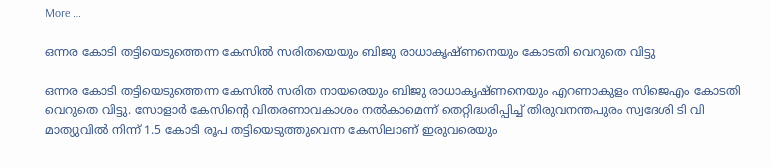More …

ഒന്നര കോടി തട്ടിയെടുത്തെന്ന കേസില്‍ സരിതയെയും ബിജു രാധാകൃഷ്ണനെയും കോടതി വെറുതെ വിട്ടു

ഒന്നര കോടി തട്ടിയെടുത്തെന്ന കേസില്‍ സരിത നായരെയും ബിജു രാധാകൃഷ്ണനെയും എറണാകുളം സിജെഎം കോടതി വെറുതെ വിട്ടു. സോളാര്‍ കേസിന്‍റെ വിതരണാവകാശം നല്‍കാമെന്ന് തെറ്റിദ്ധരിപ്പിച്ച്‌ തിരുവനന്തപുരം സ്വദേശി ടി വി മാത്യുവില്‍ നിന്ന് 1.5 കോടി രൂപ തട്ടിയെടുത്തുവെന്ന കേസിലാണ് ഇരുവരെയും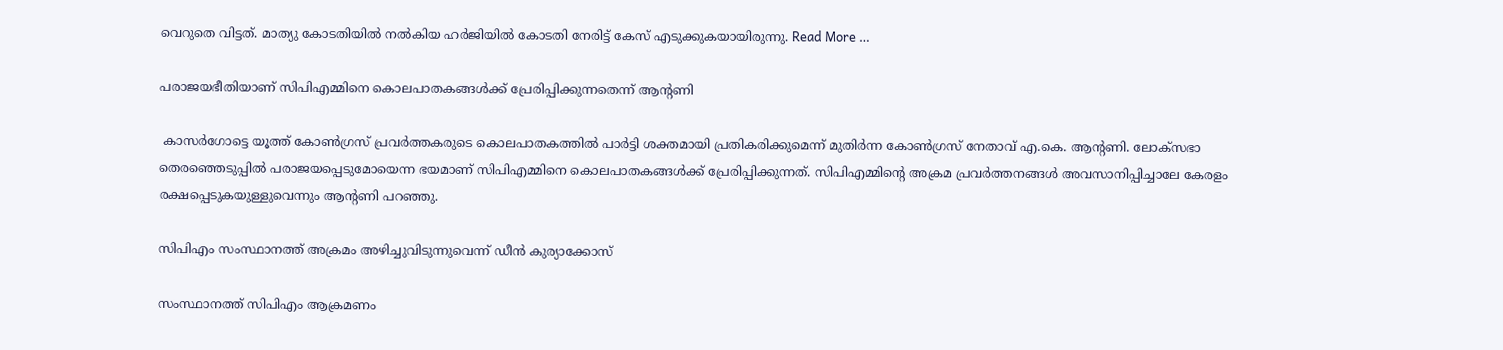വെറുതെ വിട്ടത്. മാത്യു കോടതിയില്‍ നല്‍കിയ ഹര്‍ജിയില്‍ കോടതി നേരിട്ട് കേസ് എടുക്കുകയായിരുന്നു. Read More …

പരാജയഭീതിയാണ് സിപിഎമ്മിനെ കൊലപാതകങ്ങള്‍ക്ക് പ്രേരിപ്പിക്കുന്നതെന്ന് ആന്‍റണി

 കാസര്‍ഗോട്ടെ യൂത്ത് കോണ്‍ഗ്രസ് പ്രവര്‍ത്തകരുടെ കൊലപാതകത്തില്‍ പാര്‍ട്ടി ശക്തമായി പ്രതികരിക്കുമെന്ന് മുതിര്‍ന്ന കോണ്‍ഗ്രസ് നേതാവ് എ.കെ. ആന്‍റണി. ലോക്സഭാ തെരഞ്ഞെടുപ്പില്‍ പരാജയപ്പെടുമോയെന്ന ഭയമാണ് സിപിഎമ്മിനെ കൊലപാതകങ്ങള്‍ക്ക് പ്രേരിപ്പിക്കുന്നത്. സിപിഎമ്മിന്‍റെ അക്രമ പ്രവര്‍ത്തനങ്ങള്‍ അവസാനിപ്പിച്ചാലേ കേരളം രക്ഷപ്പെടുകയുള്ളുവെന്നും ആന്‍റണി പറഞ്ഞു.

സിപിഎം സംസ്ഥാനത്ത് അക്രമം അഴിച്ചുവിടുന്നുവെന്ന് ഡീന്‍ കുര്യാക്കോസ്

സംസ്ഥാനത്ത് സിപിഎം ആക്രമണം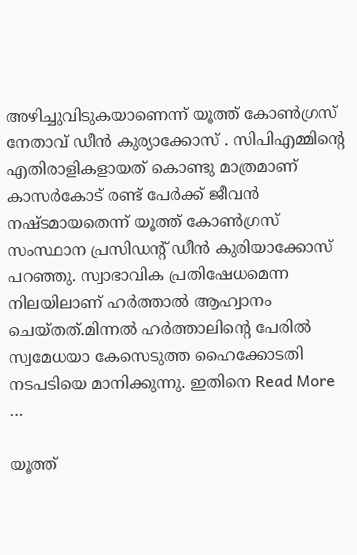അഴിച്ചുവിടുകയാണെന്ന് യൂത്ത് കോണ്‍ഗ്രസ് നേതാവ് ഡീന്‍ കുര്യാക്കോസ് . സിപിഎമ്മിന്റെ എതിരാളികളായത് കൊണ്ടു മാത്രമാണ് കാസര്‍കോട് രണ്ട് പേര്‍ക്ക് ജീവന്‍ നഷ്ടമായതെന്ന് യൂത്ത് കോണ്‍ഗ്രസ് സംസ്ഥാന പ്രസിഡന്റ് ഡീന്‍ കുരിയാക്കോസ് പറഞ്ഞു. സ്വാഭാവിക പ്രതിഷേധമെന്ന നിലയിലാണ് ഹര്‍ത്താല്‍ ആഹ്വാനം ചെയ്തത്.മിന്നല്‍ ഹര്‍ത്താലിന്റെ പേരില്‍ സ്വമേധയാ കേസെടുത്ത ഹൈക്കോടതി നടപടിയെ മാനിക്കുന്നു. ഇതിനെ Read More …

യൂത്ത്‌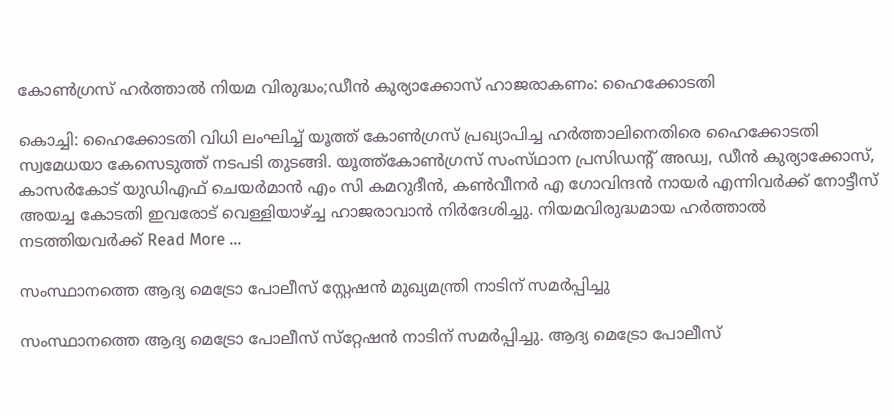കോണ്‍ഗ്രസ്‌ ഹര്‍ത്താല്‍ നിയമ വിരുദ്ധം;ഡീന്‍ കുര്യാക്കോസ്‌ ഹാജരാകണം: ഹൈക്കോടതി

കൊച്ചി: ഹൈക്കോടതി വിധി ലംഘിച്ച്‌ യൂത്ത്‌ കോണ്‍ഗ്രസ്‌ പ്രഖ്യാപിച്ച ഹര്‍ത്താലിനെതിരെ ഹൈക്കോടതി സ്വമേധയാ കേസെടുത്ത്‌ നടപടി തുടങ്ങി. യൂത്ത്‌കോണ്‍ഗ്രസ്‌ സംസ്‌ഥാന പ്രസിഡന്റ്‌ അഡ്വ, ഡീന്‍ കുര്യാക്കോസ്, കാസര്‍കോട് യുഡിഎഫ് ചെയര്‍മാന്‍ എം സി കമറുദീന്‍, കണ്‍വീനര്‍ എ ഗോവിന്ദന്‍ നായര്‍ എന്നിവര്‍ക്ക് നോട്ടീസ് അയച്ച കോടതി ഇവരോട് വെള്ളിയാഴ്ച്ച ഹാജരാവാന്‍ നിര്‍ദേശിച്ചു. നിയമവിരുദ്ധമായ ഹര്‍ത്താല്‍ നടത്തിയവര്‍ക്ക് Read More …

സംസ്ഥാനത്തെ ആദ്യ മെട്രോ പോലീസ് സ്റ്റേഷന്‍ മുഖ്യമന്ത്രി നാടിന് സമര്‍പ്പിച്ചു

സംസ്ഥാനത്തെ ആദ്യ മെട്രോ പോലീസ് സ്‌റ്റേഷന്‍ നാടിന് സമര്‍പ്പിച്ചു. ആദ്യ മെട്രോ പോലീസ്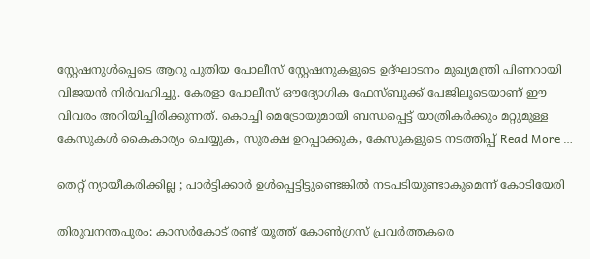സ്റ്റേഷനുള്‍പ്പെടെ ആറു പുതിയ പോലീസ് സ്റ്റേഷനുകളുടെ ഉദ്ഘാടനം മുഖ്യമന്ത്രി പിണറായി വിജയന്‍ നിര്‍വഹിച്ചു. കേരളാ പോലീസ് ഔദ്യോഗിക ഫേസ്ബുക്ക് പേജിലൂടെയാണ് ഈ വിവരം അറിയിച്ചിരിക്കുന്നത്. കൊച്ചി മെട്രോയുമായി ബന്ധപ്പെട്ട് യാത്രികര്‍ക്കും മറ്റുമുള്ള കേസുകള്‍ കൈകാര്യം ചെയ്യുക, സുരക്ഷ ഉറപ്പാക്കുക, കേസുകളുടെ നടത്തിപ്പ് Read More …

തെറ്റ് ന്യായീകരിക്കില്ല ; പാര്‍ട്ടിക്കാര്‍ ഉള്‍പ്പെട്ടിട്ടുണ്ടെങ്കില്‍ നടപടിയുണ്ടാകുമെന്ന് കോടിയേരി

തിരുവനന്തപുരം: കാസര്‍കോട് രണ്ട് യൂത്ത് കോണ്‍ഗ്രസ് പ്രവര്‍ത്തകരെ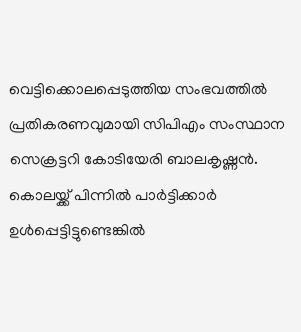വെട്ടിക്കൊലപ്പെടുത്തിയ സംഭവത്തില്‍ പ്രതികരണവുമായി സിപിഎം സംസ്ഥാന സെക്രട്ടറി കോടിയേരി ബാലകൃഷ്ണന്‍. കൊലയ്ക്ക് പിന്നില്‍ പാര്‍ട്ടിക്കാര്‍ ഉള്‍പ്പെട്ടിട്ടുണ്ടെങ്കില്‍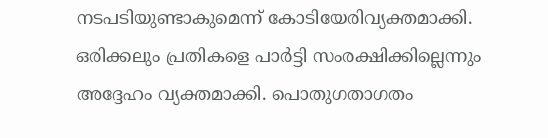നടപടിയുണ്ടാകുമെന്ന് കോടിയേരിവ്യക്തമാക്കി. ഒരിക്കലും പ്രതികളെ പാര്‍ട്ടി സംരക്ഷിക്കില്ലെന്നും അദ്ദേഹം വ്യക്തമാക്കി. പൊതുഗതാഗതം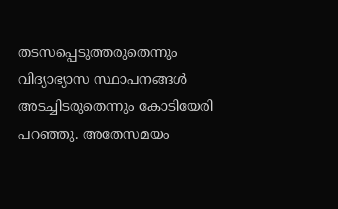തടസപ്പെടുത്തരുതെന്നും വിദ്യാഭ്യാസ സ്ഥാപനങ്ങള്‍ അടച്ചിടരുതെന്നും കോടിയേരി പറഞ്ഞു. അതേസമയം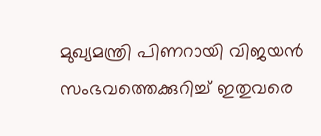മുഖ്യമന്ത്രി പിണറായി വിജയന്‍ സംഭവത്തെക്കുറിച്ച്‌ ഇതുവരെ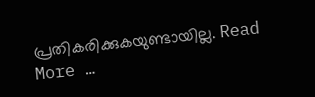പ്രതികരിക്കുകയുണ്ടായില്ല. Read More …